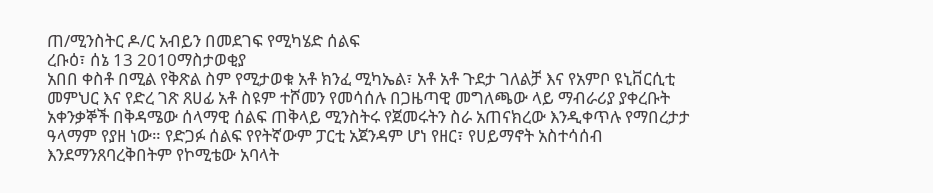ጠ/ሚንስትር ዶ/ር አብይን በመደገፍ የሚካሄድ ሰልፍ
ረቡዕ፣ ሰኔ 13 2010ማስታወቂያ
አበበ ቀስቶ በሚል የቅጽል ስም የሚታወቁ አቶ ክንፈ ሚካኤል፣ አቶ አቶ ጉደታ ገለልቻ እና የአምቦ ዩኒቨርሲቲ መምህር እና የድረ ገጽ ጸሀፊ አቶ ስዩም ተሾመን የመሳሰሉ በጋዜጣዊ መግለጫው ላይ ማብራሪያ ያቀረቡት አቀንቃኞች በቅዳሜው ሰላማዊ ሰልፍ ጠቅላይ ሚንስትሩ የጀመሩትን ስራ አጠናክረው እንዲቀጥሉ የማበረታታ ዓላማም የያዘ ነው። የድጋፉ ሰልፍ የየትኛውም ፓርቲ አጀንዳም ሆነ የዘር፣ የሀይማኖት አስተሳሰብ እንደማንጸባረቅበትም የኮሚቴው አባላት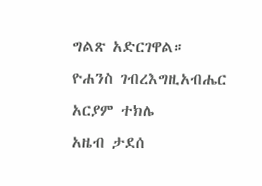ግልጽ አድርገዋል።
ዮሐንስ ገብረእግዚአብሔር
አርያም ተክሌ
አዜብ ታደሰ